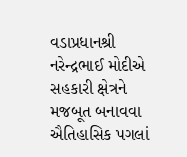વડાપ્રધાનશ્રી નરેન્દ્રભાઈ મોદીએ સહકારી ક્ષેત્રને મજબૂત બનાવવા ઐતિહાસિક પગલાં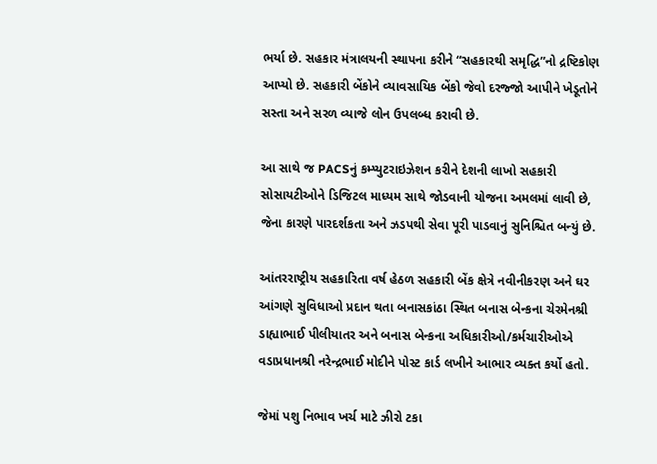ભર્યા છે. સહકાર મંત્રાલયની સ્થાપના કરીને “સહકારથી સમૃદ્ધિ”નો દ્રષ્ટિકોણ આપ્યો છે. સહકારી બેંકોને વ્યાવસાયિક બેંકો જેવો દરજ્જો આપીને ખેડૂતોને સસ્તા અને સરળ વ્યાજે લોન ઉપલબ્ધ કરાવી છે.

આ સાથે જ PACSનું કમ્પ્યુટરાઇઝેશન કરીને દેશની લાખો સહકારી સોસાયટીઓને ડિજિટલ માધ્યમ સાથે જોડવાની યોજના અમલમાં લાવી છે, જેના કારણે પારદર્શકતા અને ઝડપથી સેવા પૂરી પાડવાનું સુનિશ્ચિત બન્યું છે.

આંતરરાષ્ટ્રીય સહકારિતા વર્ષ હેઠળ સહકારી બેંક ક્ષેત્રે નવીનીકરણ અને ઘર આંગણે સુવિધાઓ પ્રદાન થતા બનાસકાંઠા સ્થિત બનાસ બેન્કના ચેરમેનશ્રી ડાહ્યાભાઈ પીલીયાતર અને બનાસ બેન્કના અધિકારીઓ/કર્મચારીઓએ વડાપ્રધાનશ્રી નરેન્દ્રભાઈ મોદીને પોસ્ટ કાર્ડ લખીને આભાર વ્યક્ત કર્યો હતો.

જેમાં પશુ નિભાવ ખર્ચ માટે ઝીરો ટકા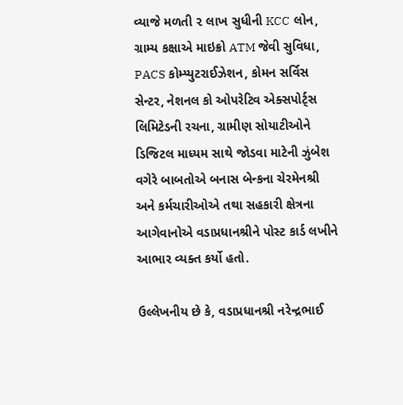વ્યાજે મળતી ૨ લાખ સુધીની KCC લોન, ગ્રામ્ય કક્ષાએ માઇક્રો ATM જેવી સુવિધા, PACS કોમ્પ્યુટરાઈઝેશન, કોમન સર્વિસ સેન્ટર, નેશનલ કો ઓપરેટિવ એક્સપોર્ટ્સ લિમિટેડની રચના, ગ્રામીણ સોયાટીઓને ડિજિટલ માધ્યમ સાથે જોડવા માટેની ઝુંબેશ વગેરે બાબતોએ બનાસ બેન્કના ચેરમેનશ્રી અને કર્મચારીઓએ તથા સહકારી ક્ષેત્રના આગેવાનોએ વડાપ્રધાનશ્રીને પોસ્ટ કાર્ડ લખીને આભાર વ્યક્ત કર્યો હતો.

ઉલ્લેખનીય છે કે, વડાપ્રધાનશ્રી નરેન્દ્રભાઈ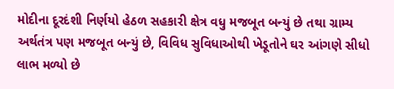મોદીના દૂરદંશી નિર્ણયો હેઠળ સહકારી ક્ષેત્ર વધુ મજબૂત બન્યું છે તથા ગ્રામ્ય અર્થતંત્ર પણ મજબૂત બન્યું છે, વિવિધ સુવિધાઓથી ખેડૂતોને ઘર આંગણે સીધો લાભ મળ્યો છે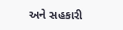અને સહકારી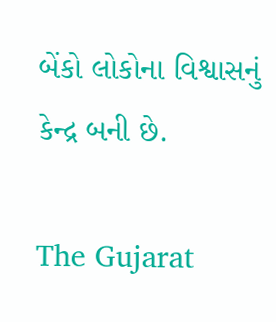બેંકો લોકોના વિશ્વાસનું કેન્દ્ર બની છે.

The Gujarat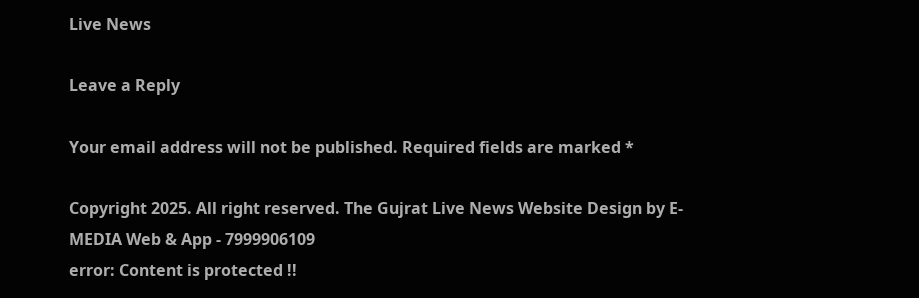Live News

Leave a Reply

Your email address will not be published. Required fields are marked *

Copyright 2025. All right reserved. The Gujrat Live News Website Design by E- MEDIA Web & App - 7999906109
error: Content is protected !!